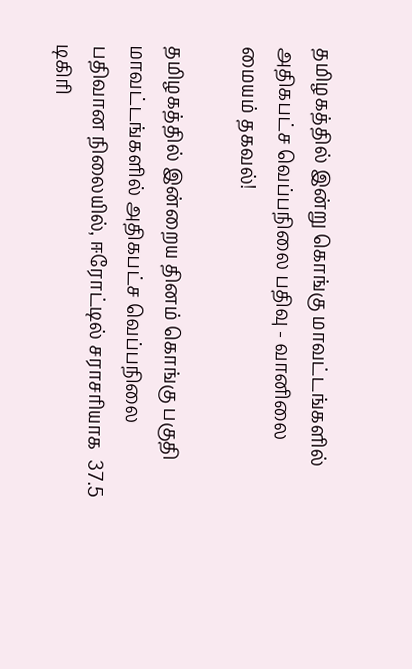தமிழகத்தில் இன்று கொங்கு மாவட்டங்களில் அதிகபட்ச வெப்பநிலை பதிவு - வானிலை மையம் தகவல்!

தமிழகத்தில் இன்றைய தினம் கொங்கு பகுதி மாவட்டங்களில் அதிகபட்ச வெப்பநிலை பதிவான நிலையில், ஈரோட்டில் சராசரியாக  37.5 டிகிரி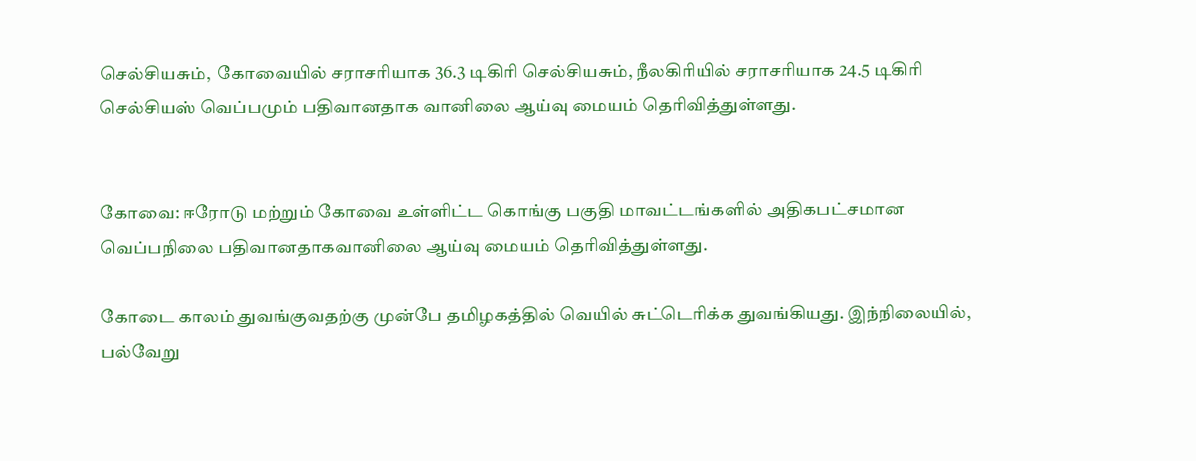செல்சியசும்,  கோவையில் சராசரியாக 36.3 டிகிரி செல்சியசும், நீலகிரியில் சராசரியாக 24.5 டிகிரி செல்சியஸ் வெப்பமும் பதிவானதாக வானிலை ஆய்வு மையம் தெரிவித்துள்ளது.


கோவை: ஈரோடு மற்றும் கோவை உள்ளிட்ட கொங்கு பகுதி மாவட்டங்களில் அதிகபட்சமான வெப்பநிலை பதிவானதாகவானிலை ஆய்வு மையம் தெரிவித்துள்ளது.

கோடை காலம் துவங்குவதற்கு முன்பே தமிழகத்தில் வெயில் சுட்டெரிக்க துவங்கியது. இந்நிலையில், பல்வேறு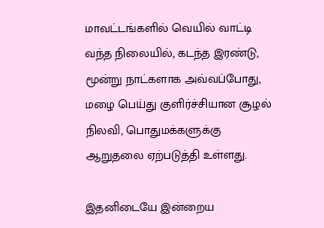மாவட்டங்களில் வெயில் வாட்டி வந்த நிலையில், கடந்த இரண்டு, மூன்று நாட்களாக அவ்வப்போது, மழை பெய்து குளிர்ச்சியான சூழல் நிலவி, பொதுமக்களுக்கு ஆறுதலை ஏற்படுத்தி உள்ளது.

இதனிடையே இன்றைய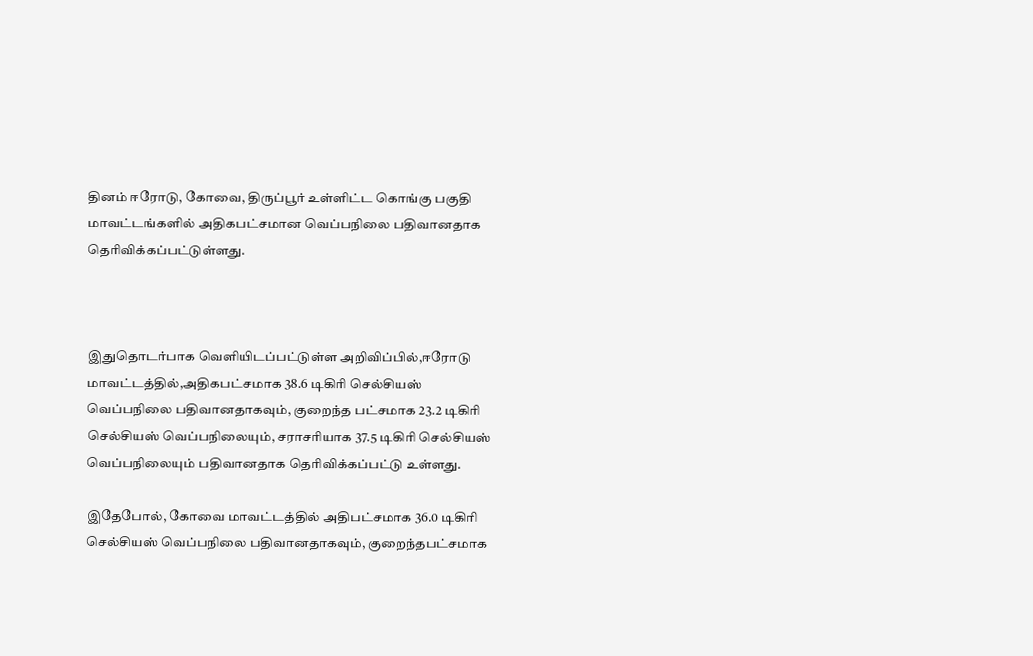தினம் ஈரோடு, கோவை, திருப்பூர் உள்ளிட்ட கொங்கு பகுதி மாவட்டங்களில் அதிகபட்சமான வெப்பநிலை பதிவானதாக தெரிவிக்கப்பட்டுள்ளது.



இதுதொடர்பாக வெளியிடப்பட்டுள்ள அறிவிப்பில்,ஈரோடு மாவட்டத்தில்,அதிகபட்சமாக 38.6 டிகிரி செல்சியஸ் வெப்பநிலை பதிவானதாகவும், குறைந்த பட்சமாக 23.2 டிகிரி செல்சியஸ் வெப்பநிலையும், சராசரியாக 37.5 டிகிரி செல்சியஸ் வெப்பநிலையும் பதிவானதாக தெரிவிக்கப்பட்டு உள்ளது.

இதேபோல், கோவை மாவட்டத்தில் அதிபட்சமாக 36.0 டிகிரி செல்சியஸ் வெப்பநிலை பதிவானதாகவும், குறைந்தபட்சமாக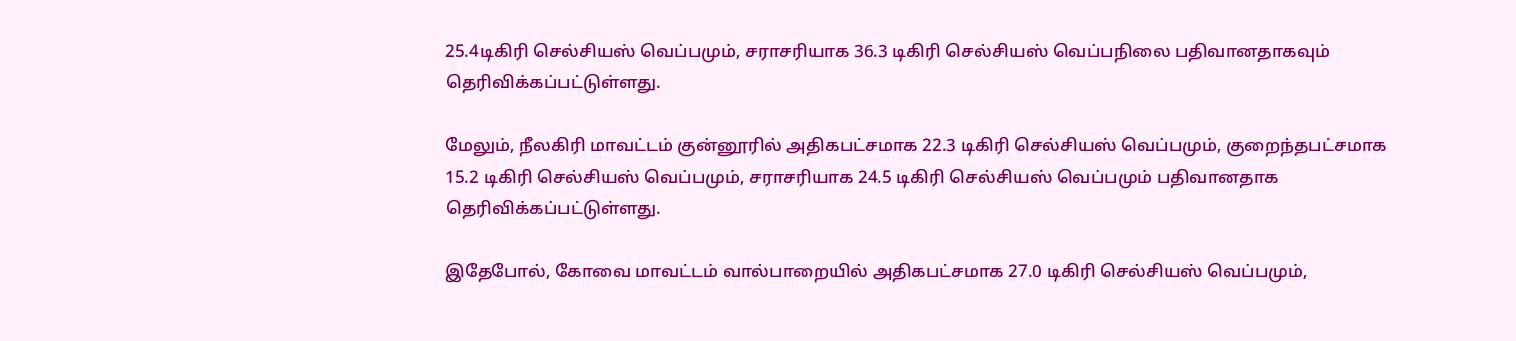25.4டிகிரி செல்சியஸ் வெப்பமும், சராசரியாக 36.3 டிகிரி செல்சியஸ் வெப்பநிலை பதிவானதாகவும் தெரிவிக்கப்பட்டுள்ளது.

மேலும், நீலகிரி மாவட்டம் குன்னூரில் அதிகபட்சமாக 22.3 டிகிரி செல்சியஸ் வெப்பமும், குறைந்தபட்சமாக 15.2 டிகிரி செல்சியஸ் வெப்பமும், சராசரியாக 24.5 டிகிரி செல்சியஸ் வெப்பமும் பதிவானதாக தெரிவிக்கப்பட்டுள்ளது.

இதேபோல், கோவை மாவட்டம் வால்பாறையில் அதிகபட்சமாக 27.0 டிகிரி செல்சியஸ் வெப்பமும்,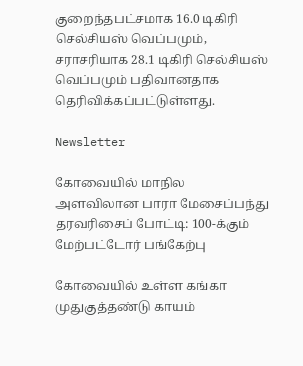குறைந்தபட்சமாக 16.0 டிகிரி செல்சியஸ் வெப்பமும், சராசரியாக 28.1 டிகிரி செல்சியஸ் வெப்பமும் பதிவானதாக தெரிவிக்கப்பட்டுள்ளது.

Newsletter

கோவையில் மாநில அளவிலான பாரா மேசைப்பந்து தரவரிசைப் போட்டி: 100-க்கும் மேற்பட்டோர் பங்கேற்பு

கோவையில் உள்ள கங்கா முதுகுத்தண்டு காயம்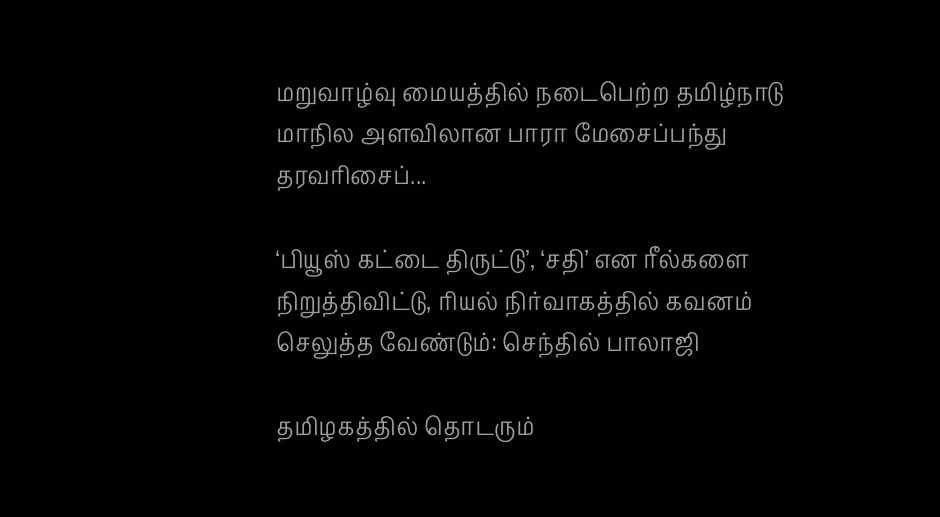மறுவாழ்வு மையத்தில் நடைபெற்ற தமிழ்நாடு மாநில அளவிலான பாரா மேசைப்பந்து தரவரிசைப்...

‘பியூஸ் கட்டை திருட்டு’, ‘சதி’ என ரீல்களை நிறுத்திவிட்டு, ரியல் நிர்வாகத்தில் கவனம் செலுத்த வேண்டும்: செந்தில் பாலாஜி

தமிழகத்தில் தொடரும்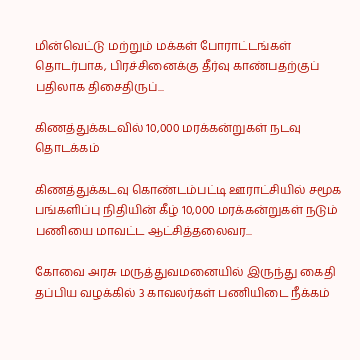மின்வெட்டு மற்றும் மக்கள் போராட்டங்கள் தொடர்பாக, பிரச்சினைக்கு தீர்வு காண்பதற்குப் பதிலாக திசைதிருப்...

கிணத்துக்கடவில் 10,000 மரக்கன்றுகள் நடவு தொடக்கம்

கிணத்துக்கடவு கொண்டம்பட்டி ஊராட்சியில் சமூக பங்களிப்பு நிதியின் கீழ் 10,000 மரக்கன்றுகள் நடும் பணியை மாவட்ட ஆட்சித்தலைவர...

கோவை அரசு மருத்துவமனையில் இருந்து கைதி தப்பிய வழக்கில் 3 காவலர்கள் பணியிடை நீக்கம்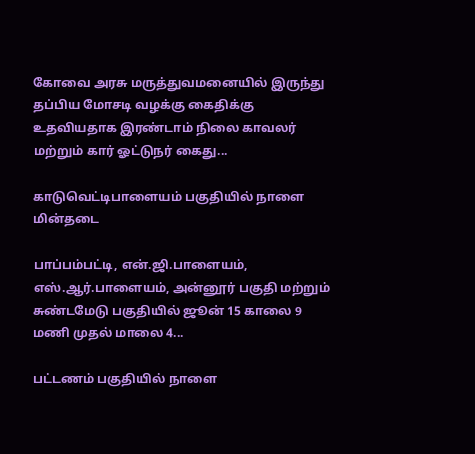கோவை அரசு மருத்துவமனையில் இருந்து தப்பிய மோசடி வழக்கு கைதிக்கு உதவியதாக இரண்டாம் நிலை காவலர் மற்றும் கார் ஓட்டுநர் கைது...

காடுவெட்டிபாளையம் பகுதியில் நாளை மின்தடை

பாப்பம்பட்டி, என்.ஜி.பாளையம், எஸ்.ஆர்.பாளையம், அன்னூர் பகுதி மற்றும் சுண்டமேடு பகுதியில் ஜூன் 15 காலை 9 மணி முதல் மாலை 4...

பட்டணம் பகுதியில் நாளை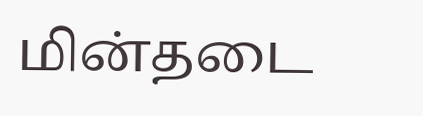மின்தடை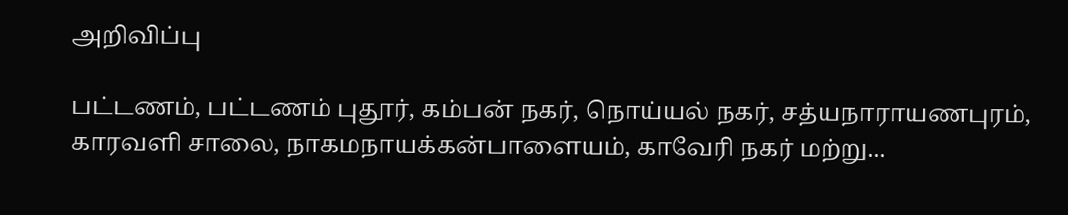அறிவிப்பு

பட்டணம், பட்டணம் புதூர், கம்பன் நகர், நொய்யல் நகர், சத்யநாராயணபுரம், காரவளி சாலை, நாகமநாயக்கன்பாளையம், காவேரி நகர் மற்று...